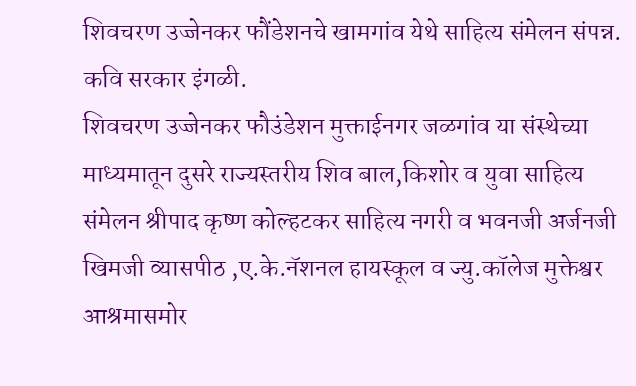शिवचरण उज्जेनकर फौंडेशनचे खामगांव येथे साहित्य संमेलन संपन्न.
कवि सरकार इंगळी.
शिवचरण उज्जेनकर फौउंडेशन मुक्ताईनगर जळगांव या संस्थेच्या माध्यमातून दुसरे राज्यस्तरीय शिव बाल,किशोर व युवा साहित्य संमेलन श्रीपाद कृष्ण कोल्हटकर साहित्य नगरी व भवनजी अर्जनजी खिमजी व्यासपीठ ,ए.के.नॅशनल हायस्कूल व ज्यु.कॉलेज मुक्तेश्वर आश्रमासमोर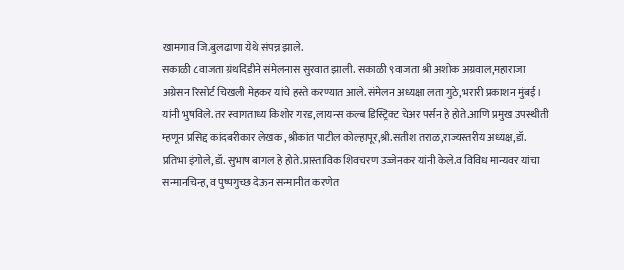खामगाव जि.बुलढाणा येथे संपन्न झाले.
सकाळी ८वाजता ग्रंथदिंडीने संमेलनास सुरवात झाली. सकाळी ९वाजता श्री अशोक अग्रवाल,महाराजा अग्रेसन रिसोर्ट चिखली मेहकर यांचे हस्ते करण्यात आले. संमेलन अध्यक्षा लता गुठे,भरारी प्रकाशन मुंबई। यांनी भुषविले. तर स्वागताध्य किशोर गरड,लायन्स कल्ब डिस्ट्रिक्ट चेअर पर्सन हे होते.आणि प्रमुख उपस्थीती म्हणून प्रसिद्द कांदबरीकार लेखक ,श्रीकांत पाटील कोल्हापूर,श्री.सतीश तराळ,राज्यस्तरीय अध्यक्ष,डॉ. प्रतिभा इंगोले, डॉ. सुभाष बागल हे होते.प्रास्ताविक शिवचरण उज्जेनकर यांनी केले.व विविध मान्यवर यांचा सन्मानचिन्ह, व पुष्पगुच्छ देऊन सन्मानीत करणेत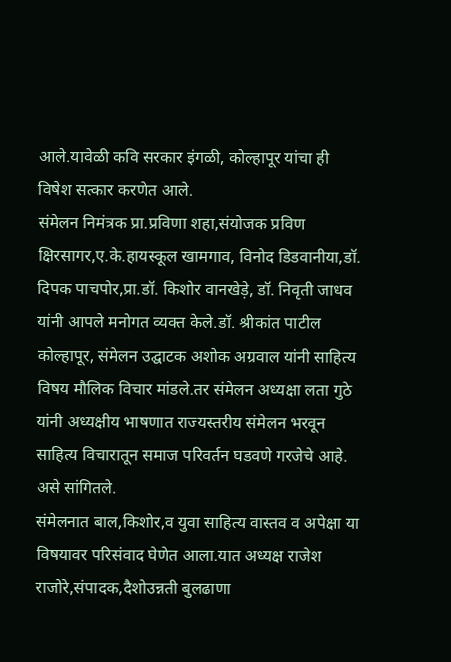आले.यावेळी कवि सरकार इंगळी, कोल्हापूर यांचा ही विषेश सत्कार करणेत आले.
संमेलन निमंत्रक प्रा.प्रविणा शहा,संयोजक प्रविण क्षिरसागर,ए.के.हायस्कूल खामगाव, विनोद डिडवानीया,डॉ. दिपक पाचपोर,प्रा.डॉ. किशोर वानखेड़े, डॉ. निवृती जाधव यांनी आपले मनोगत व्यक्त केले.डॉ. श्रीकांत पाटील कोल्हापूर, संमेलन उद्घाटक अशोक अग्रवाल यांनी साहित्य विषय मौलिक विचार मांडले.तर संमेलन अध्यक्षा लता गुठे यांनी अध्यक्षीय भाषणात राज्यस्तरीय संमेलन भरवून साहित्य विचारातून समाज परिवर्तन घडवणे गरजेचे आहे. असे सांगितले.
संमेलनात बाल,किशोर,व युवा साहित्य वास्तव व अपेक्षा या विषयावर परिसंवाद घेणेत आला.यात अध्यक्ष राजेश राजोरे,संपादक,दैशोउन्नती बुलढाणा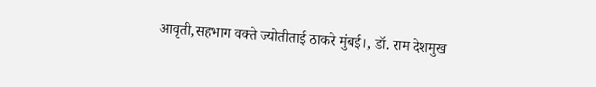आवृती,सहभाग वक्ते ज्योतीताई ठाकरे मुंबई।, डॉ. राम देशमुख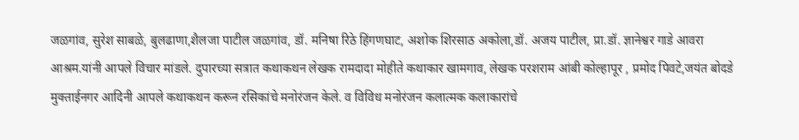जळगांव, सुरेश साबळे, बुलढाणा,शैलजा पाटील जळगांव, डॉ. मनिषा रिठे हिंगणघाट, अशोक शिरसाठ अकोला,डॉ. अजय पाटील, प्रा.डॉ. ज्ञानेश्वर गाडे आवरा आश्रम.यांनी आपले विचार मांडले. दुपारच्या सत्रात कथाकथन लेखक रामदादा मोहीते कथाकार खामगाव, लेखक परशराम आंबी कोल्हापूर , प्रमोद पिवटे,जयंत बोदडे मुक्ताईनगर आदिनी आपले कथाकथन करून रसिकांचे मनोरंजन केले. व विविध मनोरंजन कलात्मक कलाकारांचे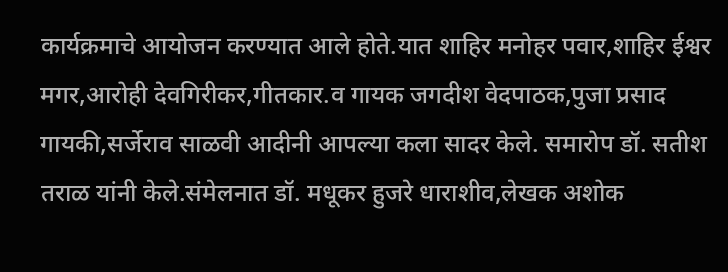कार्यक्रमाचे आयोजन करण्यात आले होते.यात शाहिर मनोहर पवार,शाहिर ईश्वर मगर,आरोही देवगिरीकर,गीतकार.व गायक जगदीश वेदपाठक,पुजा प्रसाद गायकी,सर्जेराव साळवी आदीनी आपल्या कला सादर केले. समारोप डॉ. सतीश तराळ यांनी केले.संमेलनात डॉ. मधूकर हुजरे धाराशीव,लेखक अशोक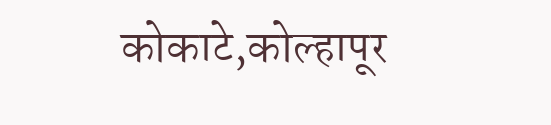कोकाटे,कोल्हापूर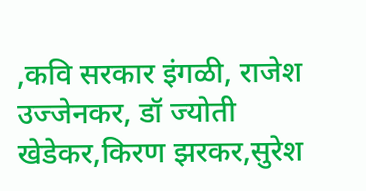,कवि सरकार इंगळी, राजेश उज्जेनकर, डॉ ज्योती खेडेकर,किरण झरकर,सुरेश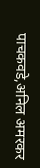पाचकवडे,अनिल अमरकर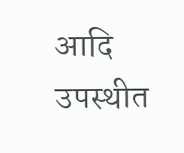आदि उपस्थीत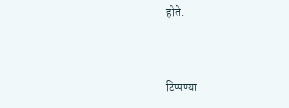होते.


टिप्पण्या